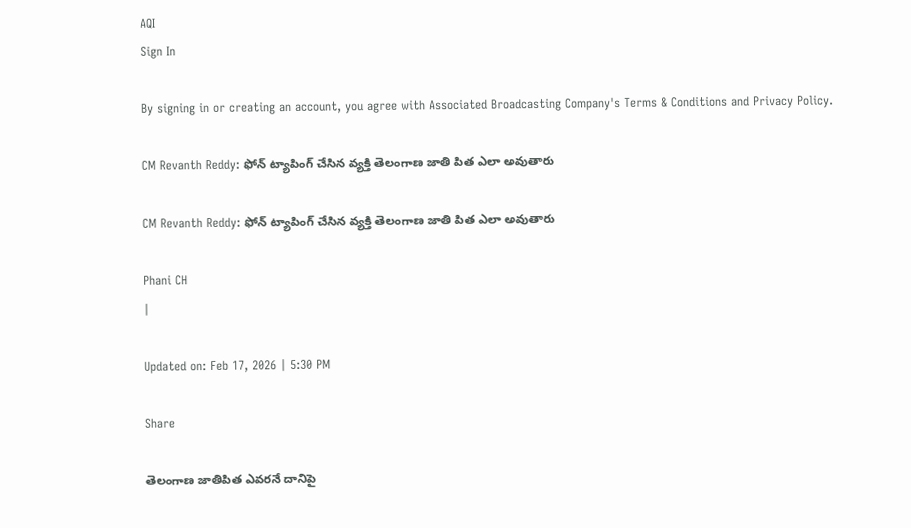AQI
Sign In

By signing in or creating an account, you agree with Associated Broadcasting Company's Terms & Conditions and Privacy Policy.

CM Revanth Reddy: ఫోన్ ట్యాపింగ్ చేసిన వ్యక్తి తెలంగాణ జాతి పిత ఎలా అవుతారు

CM Revanth Reddy: ఫోన్ ట్యాపింగ్ చేసిన వ్యక్తి తెలంగాణ జాతి పిత ఎలా అవుతారు

Phani CH
|

Updated on: Feb 17, 2026 | 5:30 PM

Share

తెలంగాణ జాతిపిత ఎవరనే దానిపై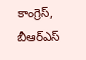కాంగ్రెస్, బీఆర్ఎస్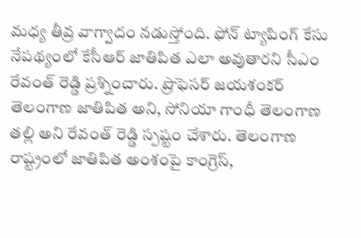మధ్య తీవ్ర వాగ్వాదం నడుస్తోంది. ఫోన్ ట్యాపింగ్ కేసు నేపథ్యంలో కేసీఆర్ జాతిపిత ఎలా అవుతారని సీఎం రేవంత్ రెడ్డి ప్రశ్నించారు. ప్రొఫెసర్ జయశంకర్ తెలంగాణ జాతిపిత అని, సోనియా గాంధీ తెలంగాణ తల్లి అని రేవంత్ రెడ్డి స్పష్టం చేశారు. తెలంగాణ రాష్ట్రంలో జాతిపిత అంశంపై కాంగ్రెస్,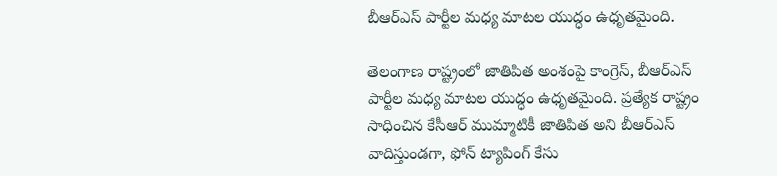బీఆర్ఎస్ పార్టీల మధ్య మాటల యుద్ధం ఉధృతమైంది.

తెలంగాణ రాష్ట్రంలో జాతిపిత అంశంపై కాంగ్రెస్, బీఆర్ఎస్ పార్టీల మధ్య మాటల యుద్ధం ఉధృతమైంది. ప్రత్యేక రాష్ట్రం సాధించిన కేసీఆర్ ముమ్మాటికీ జాతిపిత అని బీఆర్ఎస్ వాదిస్తుండగా, ఫోన్ ట్యాపింగ్ కేసు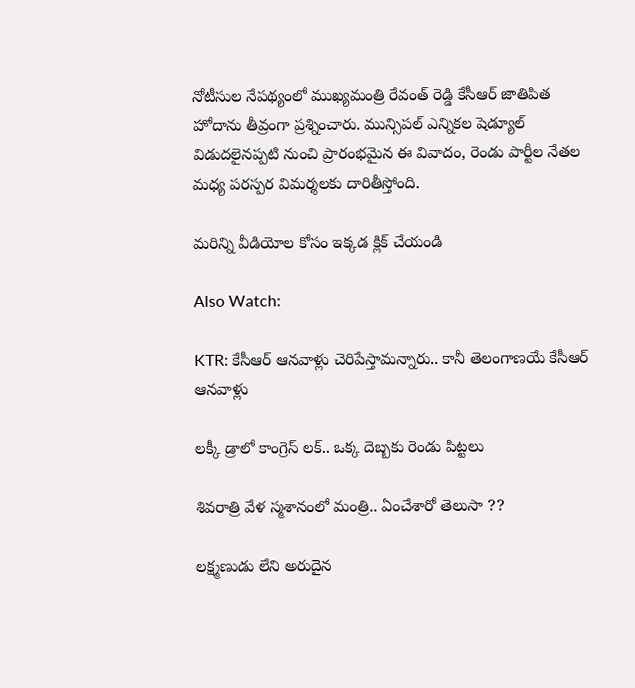నోటీసుల నేపథ్యంలో ముఖ్యమంత్రి రేవంత్ రెడ్డి కేసీఆర్ జాతిపిత హోదాను తీవ్రంగా ప్రశ్నించారు. మున్సిపల్ ఎన్నికల షెడ్యూల్ విడుదలైనప్పటి నుంచి ప్రారంభమైన ఈ వివాదం, రెండు పార్టీల నేతల మధ్య పరస్పర విమర్శలకు దారితీస్తోంది.

మరిన్ని వీడియోల కోసం ఇక్కడ క్లిక్ చేయండి

Also Watch:

KTR: కేసీఆర్ ఆనవాళ్లు చెరిపేస్తామన్నారు.. కానీ తెలంగాణయే కేసీఆర్ ఆనవాళ్లు

లక్కీ డ్రాలో కాంగ్రెస్ లక్.. ఒక్క దెబ్బకు రెండు పిట్టలు

శివరాత్రి వేళ స్మశానంలో మంత్రి.. ఏంచేశారో తెలుసా ??

లక్ష్మణుడు లేని అరుదైన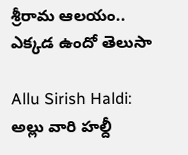శ్రీరామ ఆలయం.. ఎక్కడ ఉందో తెలుసా

Allu Sirish Haldi: అల్లు వారి హల్దీ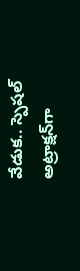వేడుక.. స్పెషల్ అట్రాక్షన్‌గా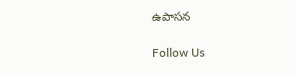ఉపాసన

Follow Us